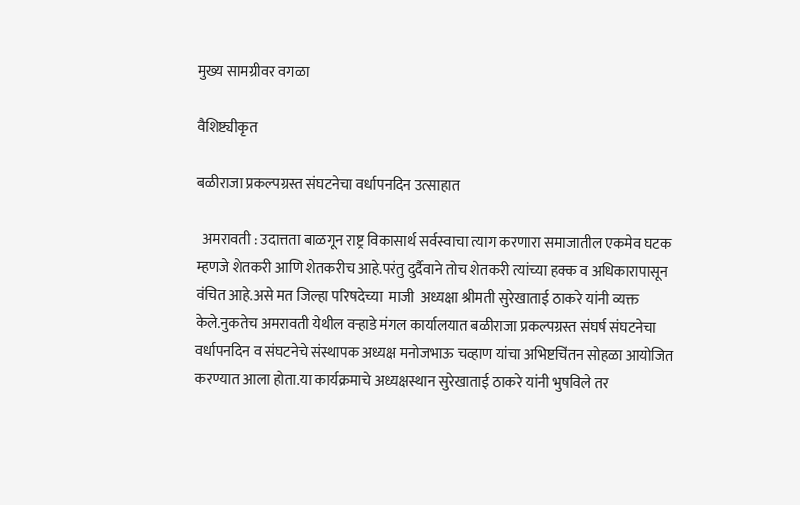मुख्य सामग्रीवर वगळा

वैशिष्ट्यीकृत

बळीराजा प्रकल्पग्रस्त संघटनेचा वर्धापनदिन उत्साहात

  अमरावती : उदात्तता बाळगून राष्ट्र विकासार्थ सर्वस्वाचा त्याग करणारा समाजातील एकमेव घटक म्हणजे शेतकरी आणि शेतकरीच आहे.परंतु दुर्दैवाने तोच शेतकरी त्यांच्या हक्क व अधिकारापासून वंचित आहे.असे मत जिल्हा परिषदेच्या  माजी  अध्यक्षा श्रीमती सुरेखाताई ठाकरे यांनी व्यक्त केले.नुकतेच अमरावती येथील वऱ्हाडे मंगल कार्यालयात बळीराजा प्रकल्पग्रस्त संघर्ष संघटनेचा वर्धापनदिन व संघटनेचे संस्थापक अध्यक्ष मनोजभाऊ चव्हाण यांचा अभिष्टचिंतन सोहळा आयोजित करण्यात आला होता.या कार्यक्रमाचे अध्यक्षस्थान सुरेखाताई ठाकरे यांनी भुषविले तर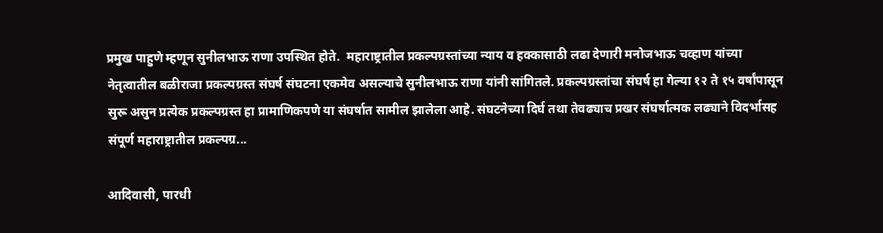प्रमुख पाहुणे म्हणून सुनीलभाऊ राणा उपस्थित होते.  महाराष्ट्रातील प्रकल्पग्रस्तांच्या न्याय व हक्कासाठी लढा देणारी मनोजभाऊ चव्हाण यांच्या नेतृत्वातील बळीराजा प्रकल्पग्रस्त संघर्ष संघटना एकमेव असल्याचे सुनीलभाऊ राणा यांनी सांगितले. प्रकल्पग्रस्तांचा संघर्ष हा गेल्या १२ ते १५ वर्षांपासून सुरू असुन प्रत्येक प्रकल्पग्रस्त हा प्रामाणिकपणे या संघर्षात सामील झालेला आहे. संघटनेच्या दिर्घ तथा तेवढ्याच प्रखर संघर्षात्मक लढ्याने विदर्भासह संपूर्ण महाराष्ट्रातील प्रकल्पग्र...

आदिवासी, पारधी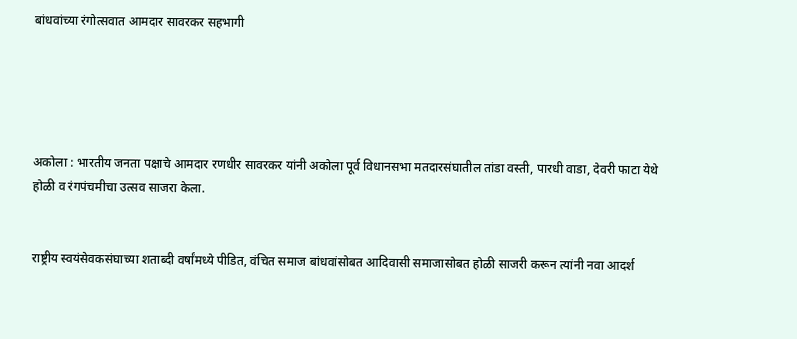बांधवांच्या रंगोत्सवात आमदार सावरकर सहभागी





अकोला : भारतीय जनता पक्षाचे आमदार रणधीर सावरकर यांनी अकोला पूर्व विधानसभा मतदारसंघातील तांडा वस्ती, पारधी वाडा, देवरी फाटा येथे होळी व रंगपंचमीचा उत्सव साजरा केला.


राष्ट्रीय स्वयंसेवकसंघाच्या शताब्दी वर्षांमध्ये पीडित, वंचित समाज बांधवांसोबत आदिवासी समाजासोबत होळी साजरी करून त्यांनी नवा आदर्श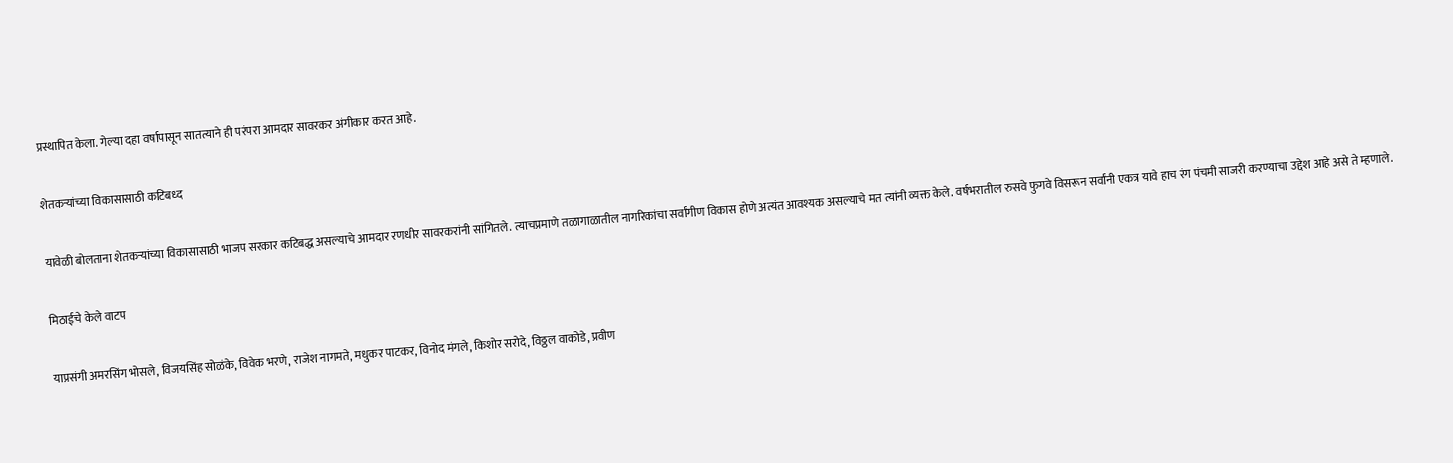प्रस्थापित केला. गेल्या दहा वर्षापासून सातत्याने ही परंपरा आमदार सावरकर अंगीकार करत आहे.


शेतकऱ्यांच्या विकासासाठी कटिबध्द


यावेळी बोलताना शेतकऱ्यांच्या विकासासाठी भाजप सरकार कटिबद्ध असल्याचे आमदार रणधीर सावरकरांनी सांगितले. त्याचप्रमाणे तळागाळातील नागरिकांचा सर्वांगीण विकास होणे अत्यंत आवश्यक असल्याचे मत त्यांनी व्यक्त केले. वर्षभरातील रुसवे फुगवे विसरून सर्वांनी एकत्र यावे हाच रंग पंचमी साजरी करण्याचा उद्देश आहे असे ते म्हणाले.


मिठाईचे केले वाटप


याप्रसंगी अमरसिंग भोसले, विजयसिंह सोळंके, विवेक भरणे, राजेश नागमते, मधुकर पाटकर, विनोद मंगले, किशोर सरोदे, विठ्ठल वाकोडे, प्रवीण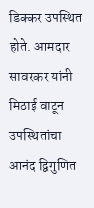डिक्कर उपस्थित होते. आमदार सावरकर यांनी मिठाई वाटून उपस्थितांचा आनंद द्विगुणित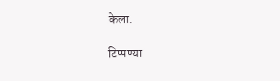केला.

टिप्पण्या